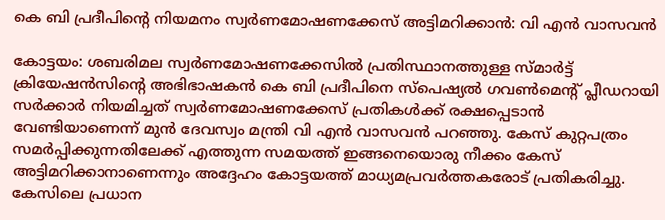കെ ബി പ്രദീപിന്റെ നിയമനം സ്വർണമോഷണക്കേസ് അട്ടിമറിക്കാൻ: വി എൻ വാസവൻ

കോട്ടയം: ശബരിമല സ്വർണമോഷണക്കേസിൽ പ്രതിസ്ഥാനത്തുള്ള സ്മാർട്ട് ക്രിയേഷൻസിന്റെ അഭിഭാഷകൻ കെ ബി പ്രദീപിനെ സ്പെഷ്യൽ ഗവൺമെന്റ് പ്ലീഡറായി സർക്കാർ നിയമിച്ചത് സ്വർണമോഷണക്കേസ് പ്രതികൾക്ക് രക്ഷപ്പെടാൻ വേണ്ടിയാണെന്ന് മുൻ ദേവസ്വം മന്ത്രി വി എൻ വാസവൻ പറഞ്ഞു. കേസ് കുറ്റപത്രം സമർപ്പിക്കുന്നതിലേക്ക് എത്തുന്ന സമയത്ത് ഇങ്ങനെയൊരു നീക്കം കേസ് അട്ടിമറിക്കാനാണെന്നും അദ്ദേഹം കോട്ടയത്ത് മാധ്യമപ്രവർത്തകരോട് പ്രതികരിച്ചു.
കേസിലെ പ്രധാന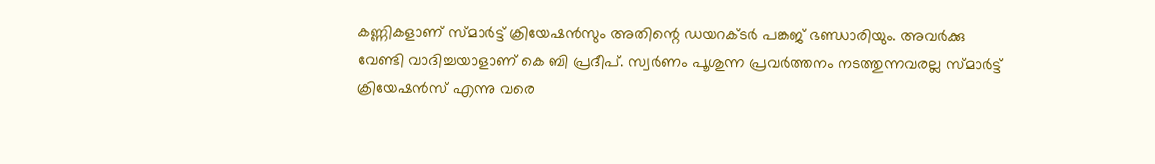കണ്ണികളാണ് സ്മാർട്ട് ക്രിയേഷൻസും അതിന്റെ ഡയറക്ടർ പങ്കജ് ഭണ്ഡാരിയും. അവർക്കു വേണ്ടി വാദിച്ചയാളാണ് കെ ബി പ്രദീപ്. സ്വർണം പൂശുന്ന പ്രവർത്തനം നടത്തുന്നവരല്ല സ്മാർട്ട് ക്രിയേഷൻസ് എന്നു വരെ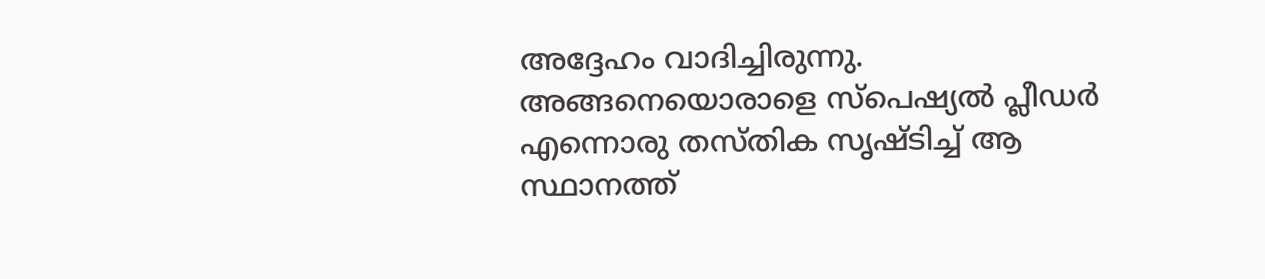അദ്ദേഹം വാദിച്ചിരുന്നു. അങ്ങനെയൊരാളെ സ്പെഷ്യൽ പ്ലീഡർ എന്നൊരു തസ്തിക സൃഷ്ടിച്ച് ആ സ്ഥാനത്ത്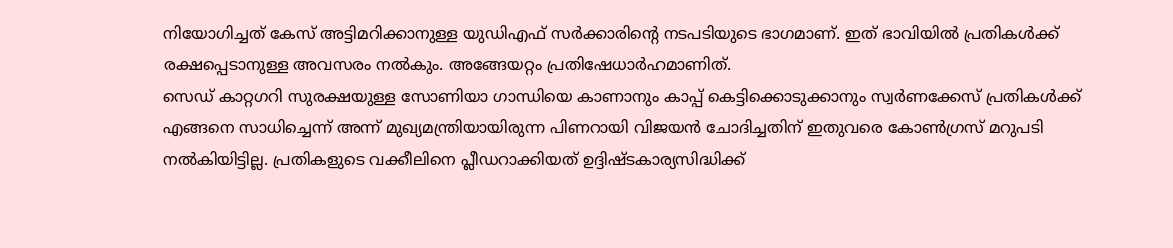നിയോഗിച്ചത് കേസ് അട്ടിമറിക്കാനുള്ള യുഡിഎഫ് സർക്കാരിന്റെ നടപടിയുടെ ഭാഗമാണ്. ഇത് ഭാവിയിൽ പ്രതികൾക്ക് രക്ഷപ്പെടാനുള്ള അവസരം നൽകും. അങ്ങേയറ്റം പ്രതിഷേധാർഹമാണിത്.
സെഡ് കാറ്റഗറി സുരക്ഷയുള്ള സോണിയാ ഗാന്ധിയെ കാണാനും കാപ്പ് കെട്ടിക്കൊടുക്കാനും സ്വർണക്കേസ് പ്രതികൾക്ക് എങ്ങനെ സാധിച്ചെന്ന് അന്ന് മുഖ്യമന്ത്രിയായിരുന്ന പിണറായി വിജയൻ ചോദിച്ചതിന് ഇതുവരെ കോൺഗ്രസ് മറുപടി നൽകിയിട്ടില്ല. പ്രതികളുടെ വക്കീലിനെ പ്ലീഡറാക്കിയത് ഉദ്ദിഷ്ടകാര്യസിദ്ധിക്ക്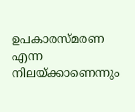ഉപകാരസ്മരണ എന്ന നിലയ്ക്കാണെന്നും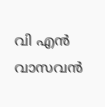വി എൻ വാസവൻ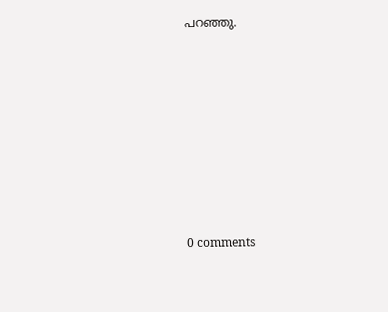പറഞ്ഞു.










0 comments